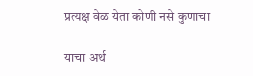प्रत्यक्ष वेळ येता कोणी नसे कुणाचा

याचा अर्थ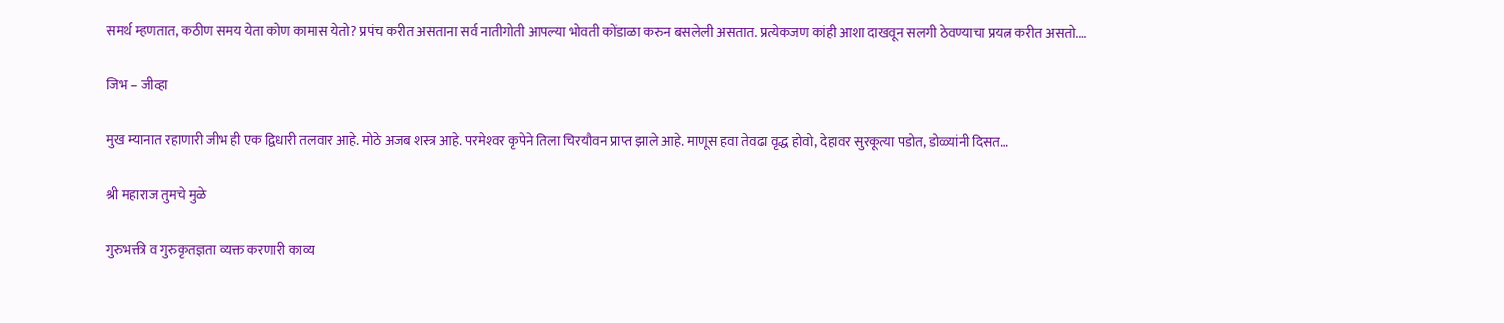समर्थ म्हणतात, कठीण समय येता कोण कामास येतो? प्रपंच करीत असताना सर्व नातीगोती आपल्या भोवती कोंडाळा करुन बसलेली असतात. प्रत्येकजण कांही आशा दाखवून सलगी ठेवण्याचा प्रयत्न करीत असतो.…

जिभ – जीव्हा

मुख म्यानात रहाणारी जीभ ही एक द्विधारी तलवार आहे. मोठे अजब शस्त्र आहे. परमेश्‍वर कृपेने तिला चिरयौवन प्राप्त झाले आहे. माणूस हवा तेवढा वृद्ध होवो, देहावर सुरकूत्या पडोत, डोळ्यांनी दिसत…

श्री महाराज तुमचे मुळे

गुरुभक्ती व गुरुकृतज्ञता व्यक्त करणारी काव्य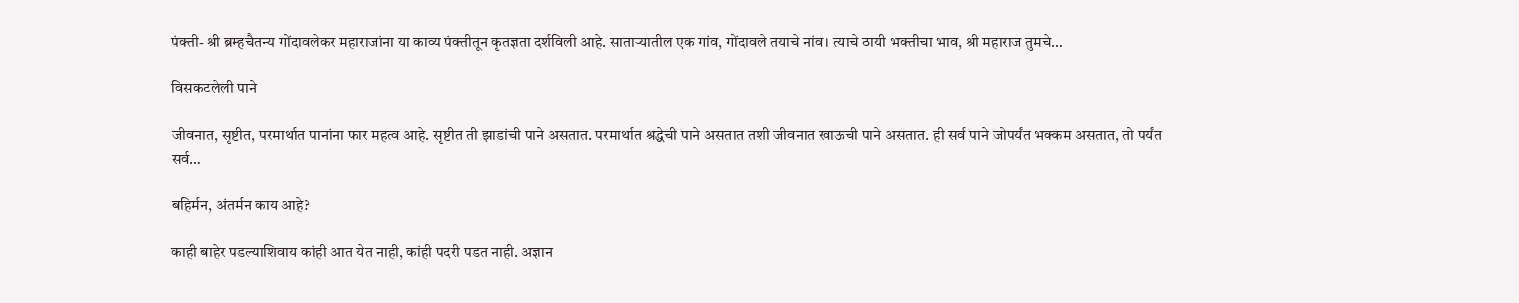पंक्ती- श्री ब्रम्हचैतन्य गोंदावलेकर महाराजांना या काव्य पंक्तीतून कृतज्ञता दर्शविली आहे. सातार्‍यातील एक गांव, गोंदावले तयाचे नांव। त्याचे ठायी भक्तीचा भाव, श्री महाराज तुमचे…

विसकटलेली पाने

जीवनात, सृष्टीत, परमार्थात पानांना फार महत्व आहे. सृष्टीत ती झाडांची पाने असतात. परमार्थात श्रद्धेची पाने असतात तशी जीवनात खाऊची पाने असतात. ही सर्व पाने जोपर्यंत भक्कम असतात, तो पर्यंत सर्व…

बहिर्मन, अंतर्मन काय आहे?

काही बाहेर पडल्याशिवाय कांही आत येत नाही, कांही पदरी पडत नाही. अज्ञान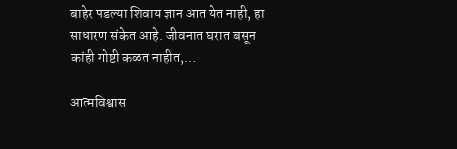बाहेर पडल्या शिवाय ज्ञान आत येत नाही, हा साधारण संकेत आहे. जीवनात घरात बसून कांही गोष्टी कळत नाहीत,…

आत्मविश्वास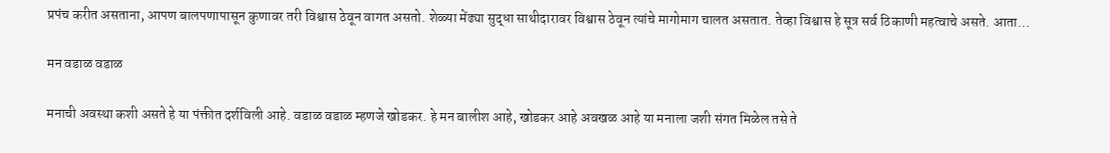प्रपंच करीत असताना, आपण बालपणापासून कुणावर तरी विश्वास ठेवून वागत असतो. शेळ्या मेंढ्या सुद्धा साथीदारावर विश्वास ठेवून त्यांचे मागोमाग चालत असतात. तेव्हा विश्वास हे सूत्र सर्व ठिकाणी महत्वाचे असते. आता…

मन वडाळ वडाळ

मनाची अवस्था कशी असते हे या पंक्तीत दर्शविली आहे. वडाळ वडाळ म्हणजे खोडकर. हे मन बालीश आहे, खोडकर आहे अवखळ आहे या मनाला जशी संगत मिळेल तसे ते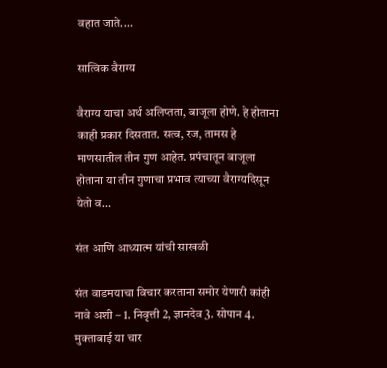वहात जाते.…

सात्विक वैराग्य

वैराग्य याचा अर्थ अलिप्तता, बाजूला होणे. हे होताना काही प्रकार दिसतात. सत्व, रज, तामस हे माणसातील तीन गुण आहेत. प्रपंचातून बाजूला होताना या तीन गुणाचा प्रभाव त्याच्या वैराग्यदिसून येतो व…

संत आणि आध्यात्म यांची साखळी

संत वाडमयाचा विचार करताना समोर येणारी कांही नावे अशी – 1. निवृत्ती 2, ज्ञानदेव 3. सोपान 4. मुक्ताबाई या चार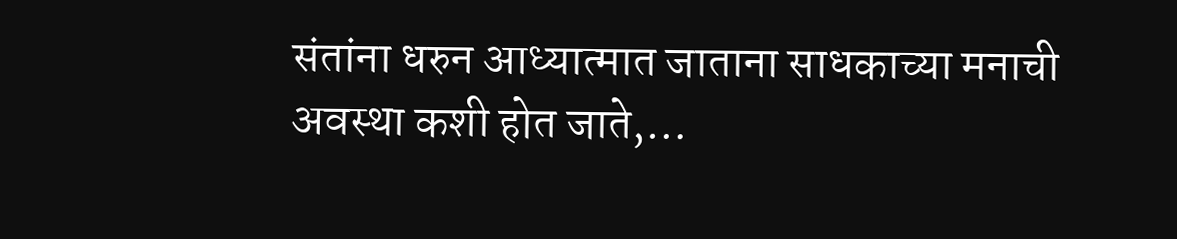संतांना धरुन आध्यात्मात जाताना साधकाच्या मनाची अवस्था कशी होत जाते,…